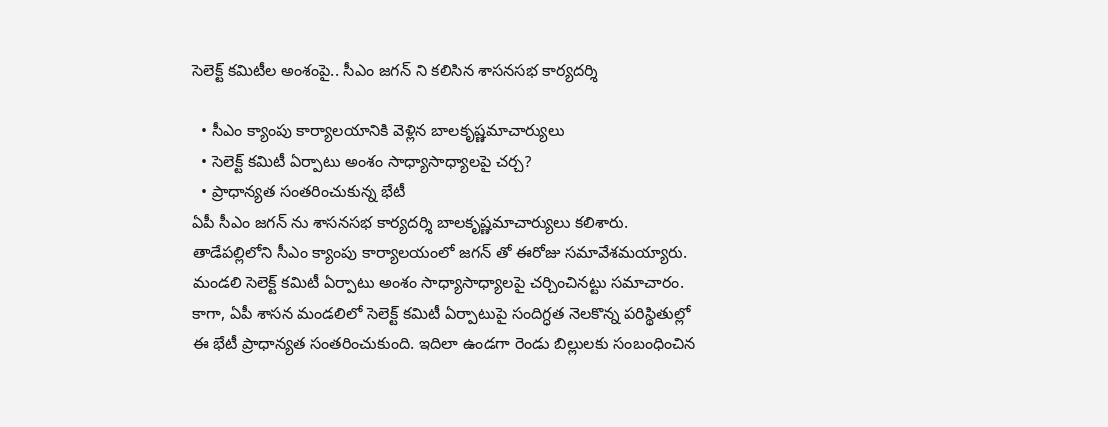సెలెక్ట్ కమిటీల అంశంపై.. సీఎం జగన్ ని కలిసిన శాసనసభ కార్యదర్శి

  • సీఎం క్యాంపు కార్యాలయానికి వెళ్లిన బాలకృష్ణమాచార్యులు
  • సెలెక్ట్ కమిటీ ఏర్పాటు అంశం సాధ్యాసాధ్యాలపై చర్చ?
  • ప్రాధాన్యత సంతరించుకున్న భేటీ
ఏపీ సీఎం జగన్ ను శాసనసభ కార్యదర్శి బాలకృష్ణమాచార్యులు కలిశారు. తాడేపల్లిలోని సీఎం క్యాంపు కార్యాలయంలో జగన్ తో ఈరోజు సమావేశమయ్యారు. మండలి సెలెక్ట్ కమిటీ ఏర్పాటు అంశం సాధ్యాసాధ్యాలపై చర్చించినట్టు సమాచారం. కాగా, ఏపీ శాసన మండలిలో సెలెక్ట్ కమిటీ ఏర్పాటుపై సందిగ్ధత నెలకొన్న పరిస్థితుల్లో ఈ భేటీ ప్రాధాన్యత సంతరించుకుంది. ఇదిలా ఉండగా రెండు బిల్లులకు సంబంధించిన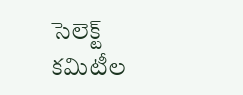సెలెక్ట్ కమిటీల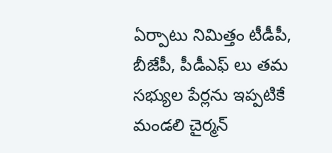ఏర్పాటు నిమిత్తం టీడీపీ, బీజేపీ, పీడీఎఫ్ లు తమ సభ్యుల పేర్లను ఇప్పటికే మండలి చైర్మన్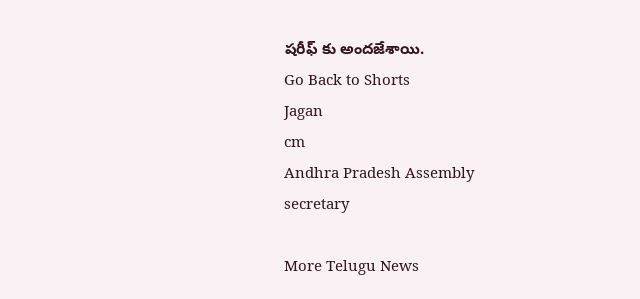షరీఫ్ కు అందజేశాయి.
Go Back to Shorts
Jagan
cm
Andhra Pradesh Assembly
secretary

More Telugu News